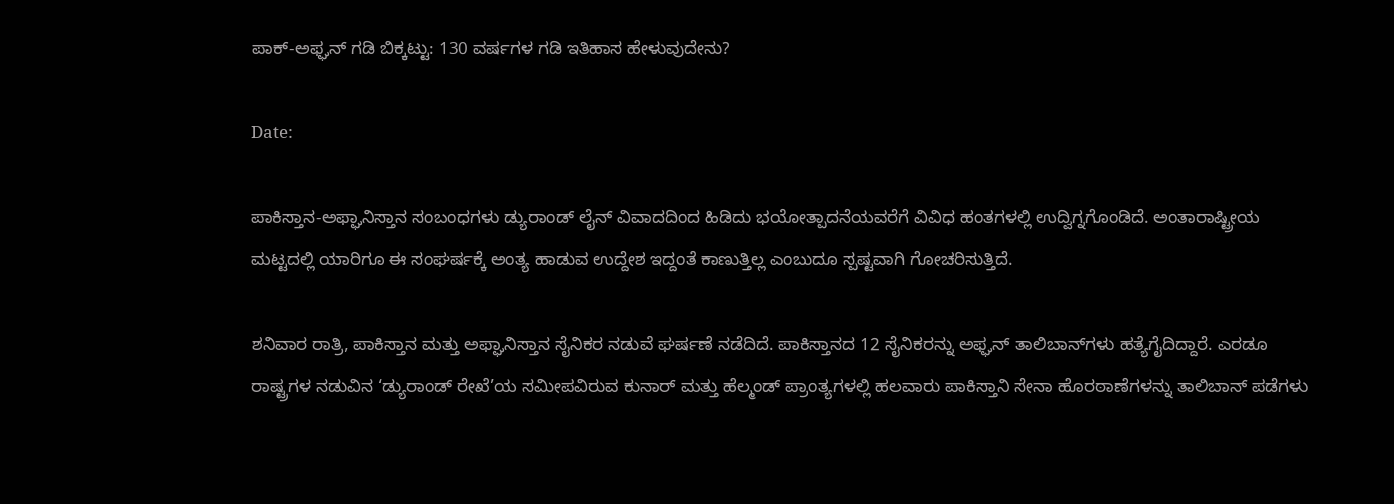ಪಾಕ್-ಅಫ್ಘನ್ ಗಡಿ ಬಿಕ್ಕಟ್ಟು: 130 ವರ್ಷಗಳ ಗಡಿ ಇತಿಹಾಸ ಹೇಳುವುದೇನು?

Date:

ಪಾಕಿಸ್ತಾನ-ಅಫ್ಘಾನಿಸ್ತಾನ ಸಂಬಂಧಗಳು ಡ್ಯುರಾಂಡ್ ಲೈನ್‌ ವಿವಾದದಿಂದ ಹಿಡಿದು ಭಯೋತ್ಪಾದನೆಯವರೆಗೆ ವಿವಿಧ ಹಂತಗಳಲ್ಲಿ ಉದ್ವಿಗ್ನಗೊಂಡಿದೆ. ಅಂತಾರಾಷ್ಟ್ರೀಯ ಮಟ್ಟದಲ್ಲಿ ಯಾರಿಗೂ ಈ ಸಂಘರ್ಷಕ್ಕೆ ಅಂತ್ಯ ಹಾಡುವ ಉದ್ದೇಶ ಇದ್ದಂತೆ ಕಾಣುತ್ತಿಲ್ಲ ಎಂಬುದೂ ಸ್ಪಷ್ಟವಾಗಿ ಗೋಚರಿಸುತ್ತಿದೆ.

ಶನಿವಾರ ರಾತ್ರಿ, ಪಾಕಿಸ್ತಾನ ಮತ್ತು ಅಫ್ಘಾನಿಸ್ತಾನ ಸೈನಿಕರ ನಡುವೆ ಘರ್ಷಣೆ ನಡೆದಿದೆ. ಪಾಕಿಸ್ತಾನದ 12 ಸೈನಿಕರನ್ನು ಅಫ್ಘನ್ ತಾಲಿಬಾನ್‌ಗಳು ಹತ್ಯೆಗೈದಿದ್ದಾರೆ. ಎರಡೂ ರಾಷ್ಟ್ರಗಳ ನಡುವಿನ ‘ಡ್ಯುರಾಂಡ್ ರೇಖೆ’ಯ ಸಮೀಪವಿರುವ ಕುನಾರ್ ಮತ್ತು ಹೆಲ್ಮಂಡ್ ಪ್ರಾಂತ್ಯಗಳಲ್ಲಿ ಹಲವಾರು ಪಾಕಿಸ್ತಾನಿ ಸೇನಾ ಹೊರಠಾಣೆಗಳನ್ನು ತಾಲಿಬಾನ್ ಪಡೆಗಳು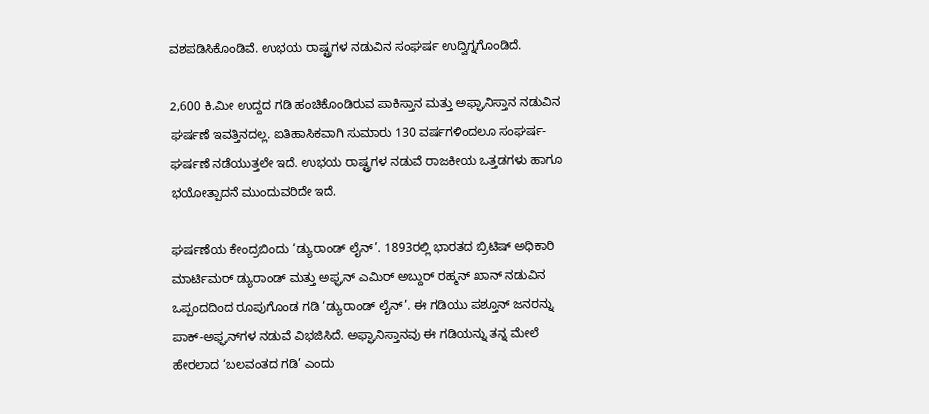ವಶಪಡಿಸಿಕೊಂಡಿವೆ. ಉಭಯ ರಾಷ್ಟ್ರಗಳ ನಡುವಿನ ಸಂಘರ್ಷ ಉದ್ವಿಗ್ನಗೊಂಡಿದೆ.

2,600 ಕಿ.ಮೀ ಉದ್ದದ ಗಡಿ ಹಂಚಿಕೊಂಡಿರುವ ಪಾಕಿಸ್ತಾನ ಮತ್ತು ಅಫ್ಘಾನಿಸ್ತಾನ ನಡುವಿನ ಘರ್ಷಣೆ ಇವತ್ತಿನದಲ್ಲ. ಐತಿಹಾಸಿಕವಾಗಿ ಸುಮಾರು 130 ವರ್ಷಗಳಿಂದಲೂ ಸಂಘರ್ಷ-ಘರ್ಷಣೆ ನಡೆಯುತ್ತಲೇ ಇದೆ. ಉಭಯ ರಾಷ್ಟ್ರಗಳ ನಡುವೆ ರಾಜಕೀಯ ಒತ್ತಡಗಳು ಹಾಗೂ ಭಯೋತ್ಪಾದನೆ ಮುಂದುವರಿದೇ ಇದೆ.

ಘರ್ಷಣೆಯ ಕೇಂದ್ರಬಿಂದು ‘ಡ್ಯುರಾಂಡ್ ಲೈನ್’. 1893ರಲ್ಲಿ ಭಾರತದ ಬ್ರಿಟಿಷ್ ಅಧಿಕಾರಿ ಮಾರ್ಟಿಮರ್ ಡ್ಯುರಾಂಡ್ ಮತ್ತು ಅಫ್ಘನ್ ಎಮಿರ್ ಅಬ್ದುರ್ ರಹ್ಮನ್ ಖಾನ್ ನಡುವಿನ ಒಪ್ಪಂದದಿಂದ ರೂಪುಗೊಂಡ ಗಡಿ ‘ಡ್ಯುರಾಂಡ್ ಲೈನ್’. ಈ ಗಡಿಯು ಪಶ್ತೂನ್ ಜನರನ್ನು ಪಾಕ್-ಅಫ್ಘನ್‌ಗಳ ನಡುವೆ ವಿಭಜಿಸಿದೆ. ಅಫ್ಘಾನಿಸ್ತಾನವು ಈ ಗಡಿಯನ್ನು ತನ್ನ ಮೇಲೆ ಹೇರಲಾದ ‘ಬಲವಂತದ ಗಡಿ’ ಎಂದು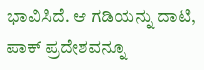ಭಾವಿಸಿದೆ. ಆ ಗಡಿಯನ್ನು ದಾಟಿ, ಪಾಕ್ ಪ್ರದೇಶವನ್ನೂ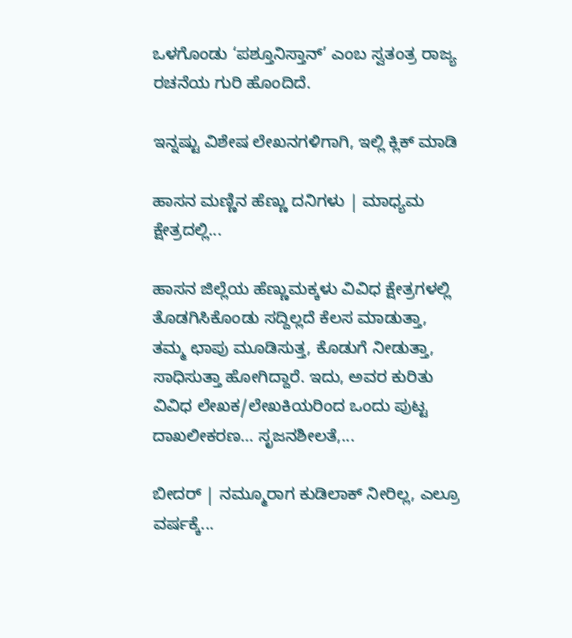ಒಳಗೊಂಡು ‘ಪಶ್ತೂನಿಸ್ತಾನ್’ ಎಂಬ ಸ್ವತಂತ್ರ ರಾಜ್ಯ ರಚನೆಯ ಗುರಿ ಹೊಂದಿದೆ.

ಇನ್ನಷ್ಟು ವಿಶೇಷ ಲೇಖನಗಳಿಗಾಗಿ, ಇಲ್ಲಿ ಕ್ಲಿಕ್ ಮಾಡಿ

ಹಾಸನ ಮಣ್ಣಿನ ಹೆಣ್ಣು ದನಿಗಳು | ಮಾಧ್ಯಮ ಕ್ಷೇತ್ರದಲ್ಲಿ...

ಹಾಸನ ಜಿಲ್ಲೆಯ ಹೆಣ್ಣುಮಕ್ಕಳು ವಿವಿಧ ಕ್ಷೇತ್ರಗಳಲ್ಲಿ ತೊಡಗಿಸಿಕೊಂಡು ಸದ್ದಿಲ್ಲದೆ ಕೆಲಸ ಮಾಡುತ್ತಾ, ತಮ್ಮ ಛಾಪು ಮೂಡಿಸುತ್ತ, ಕೊಡುಗೆ ನೀಡುತ್ತಾ, ಸಾಧಿಸುತ್ತಾ ಹೋಗಿದ್ದಾರೆ. ಇದು, ಅವರ ಕುರಿತು ವಿವಿಧ ಲೇಖಕ/ಲೇಖಕಿಯರಿಂದ ಒಂದು ಪುಟ್ಟ ದಾಖಲೀಕರಣ… ಸೃಜನಶೀಲತೆ,...

ಬೀದರ್ | ನಮ್ಮೂರಾಗ ಕುಡಿಲಾಕ್ ನೀರಿಲ್ಲ, ಎಲ್ರೂ ವರ್ಷಕ್ಕೆ...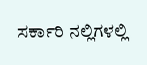ಸರ್ಕಾರಿ ನಲ್ಲಿಗಳಲ್ಲಿ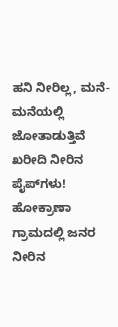ಹನಿ ನೀರಿಲ್ಲ, ಮನೆ-ಮನೆಯಲ್ಲಿ ಜೋತಾಡುತ್ತಿವೆ ಖರೀದಿ ನೀರಿನ ಪೈಪ್‌ಗಳು! ಹೋಕ್ರಾಣಾ ಗ್ರಾಮದಲ್ಲಿ ಜನರ ನೀರಿನ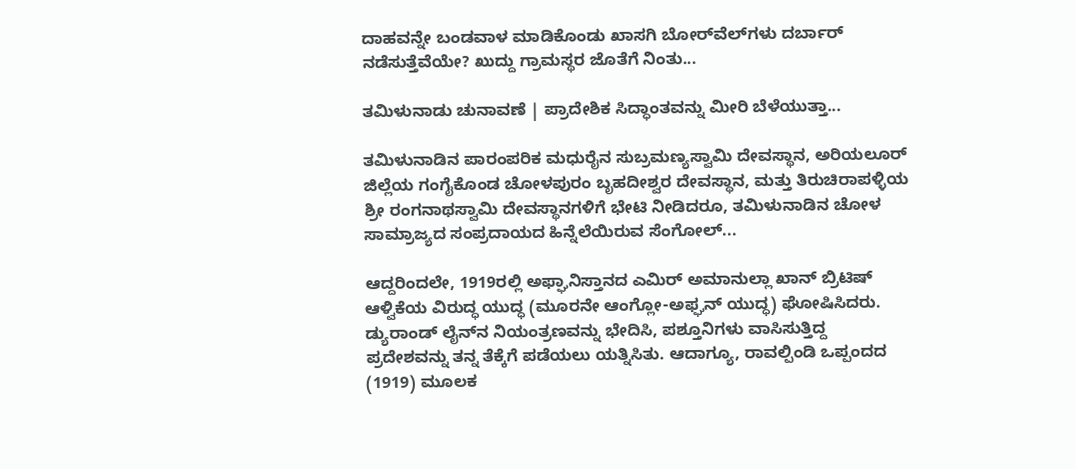ದಾಹವನ್ನೇ ಬಂಡವಾಳ ಮಾಡಿಕೊಂಡು ಖಾಸಗಿ ಬೋರ್‌ವೆಲ್‌ಗಳು ದರ್ಬಾರ್‌ ನಡೆಸುತ್ತೆವೆಯೇ? ಖುದ್ದು ಗ್ರಾಮಸ್ಥರ ಜೊತೆಗೆ ನಿಂತು...

ತಮಿಳುನಾಡು ಚುನಾವಣೆ | ಪ್ರಾದೇಶಿಕ ಸಿದ್ಧಾಂತವನ್ನು ಮೀರಿ ಬೆಳೆಯುತ್ತಾ...

ತಮಿಳುನಾಡಿನ ಪಾರಂಪರಿಕ ಮಧುರೈನ ಸುಬ್ರಮಣ್ಯಸ್ವಾಮಿ ದೇವಸ್ಥಾನ, ಅರಿಯಲೂರ್ ಜಿಲ್ಲೆಯ ಗಂಗೈಕೊಂಡ ಚೋಳಪುರಂ ಬೃಹದೀಶ್ವರ ದೇವಸ್ಥಾನ, ಮತ್ತು ತಿರುಚಿರಾಪಳ್ಳಿಯ ಶ್ರೀ ರಂಗನಾಥಸ್ವಾಮಿ ದೇವಸ್ಥಾನಗಳಿಗೆ ಭೇಟಿ ನೀಡಿದರೂ, ತಮಿಳುನಾಡಿನ ಚೋಳ ಸಾಮ್ರಾಜ್ಯದ ಸಂಪ್ರದಾಯದ ಹಿನ್ನೆಲೆಯಿರುವ ಸೆಂಗೋಲ್...

ಆದ್ದರಿಂದಲೇ, 1919ರಲ್ಲಿ ಅಫ್ಘಾನಿಸ್ತಾನದ ಎಮಿರ್ ಅಮಾನುಲ್ಲಾ ಖಾನ್ ಬ್ರಿಟಿಷ್ ಆಳ್ವಿಕೆಯ ವಿರುದ್ಧ ಯುದ್ಧ (ಮೂರನೇ ಆಂಗ್ಲೋ-ಅಫ್ಘನ್ ಯುದ್ಧ) ಘೋಷಿಸಿದರು. ಡ್ಯುರಾಂಡ್ ಲೈನ್‌ನ ನಿಯಂತ್ರಣವನ್ನು ಭೇದಿಸಿ, ಪಶ್ತೂನಿಗಳು ವಾಸಿಸುತ್ತಿದ್ದ ಪ್ರದೇಶವನ್ನು ತನ್ನ ತೆಕ್ಕೆಗೆ ಪಡೆಯಲು ಯತ್ನಿಸಿತು. ಆದಾಗ್ಯೂ, ರಾವಲ್ಪಿಂಡಿ ಒಪ್ಪಂದದ (1919) ಮೂಲಕ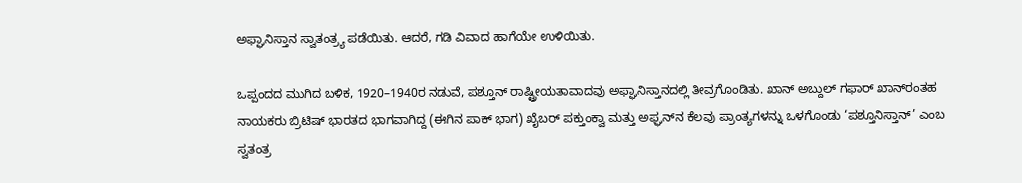ಅಫ್ಘಾನಿಸ್ತಾನ ಸ್ವಾತಂತ್ರ್ಯ ಪಡೆಯಿತು. ಆದರೆ, ಗಡಿ ವಿವಾದ ಹಾಗೆಯೇ ಉಳಿಯಿತು.

ಒಪ್ಪಂದದ ಮುಗಿದ ಬಳಿಕ, 1920–1940ರ ನಡುವೆ, ಪಶ್ತೂನ್ ರಾಷ್ಟ್ರೀಯತಾವಾದವು ಅಫ್ಘಾನಿಸ್ತಾನದಲ್ಲಿ ತೀವ್ರಗೊಂಡಿತು. ಖಾನ್ ಅಬ್ದುಲ್ ಗಫಾರ್ ಖಾನ್‌ರಂತಹ ನಾಯಕರು ಬ್ರಿಟಿಷ್ ಭಾರತದ ಭಾಗವಾಗಿದ್ದ (ಈಗಿನ ಪಾಕ್ ಭಾಗ) ಖೈಬರ್ ಪಕ್ತುಂಕ್ವಾ ಮತ್ತು ಅಫ್ಘನ್‌ನ ಕೆಲವು ಪ್ರಾಂತ್ಯಗಳನ್ನು ಒಳಗೊಂಡು ‘ಪಶ್ತೂನಿಸ್ತಾನ್’ ಎಂಬ ಸ್ವತಂತ್ರ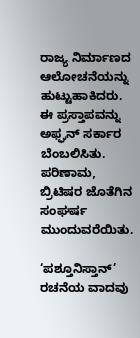ರಾಜ್ಯ ನಿರ್ಮಾಣದ ಆಲೋಚನೆಯನ್ನು ಹುಟ್ಟುಹಾಕಿದರು. ಈ ಪ್ರಸ್ತಾಪವನ್ನು ಅಫ್ಘನ್ ಸರ್ಕಾರ ಬೆಂಬಲಿಸಿತು. ಪರಿಣಾಮ, ಬ್ರಿಟಿಷರ ಜೊತೆಗಿನ ಸಂಘರ್ಷ ಮುಂದುವರೆಯಿತು.

‘ಪಶ್ತೂನಿಸ್ತಾನ್’ ರಚನೆಯ ವಾದವು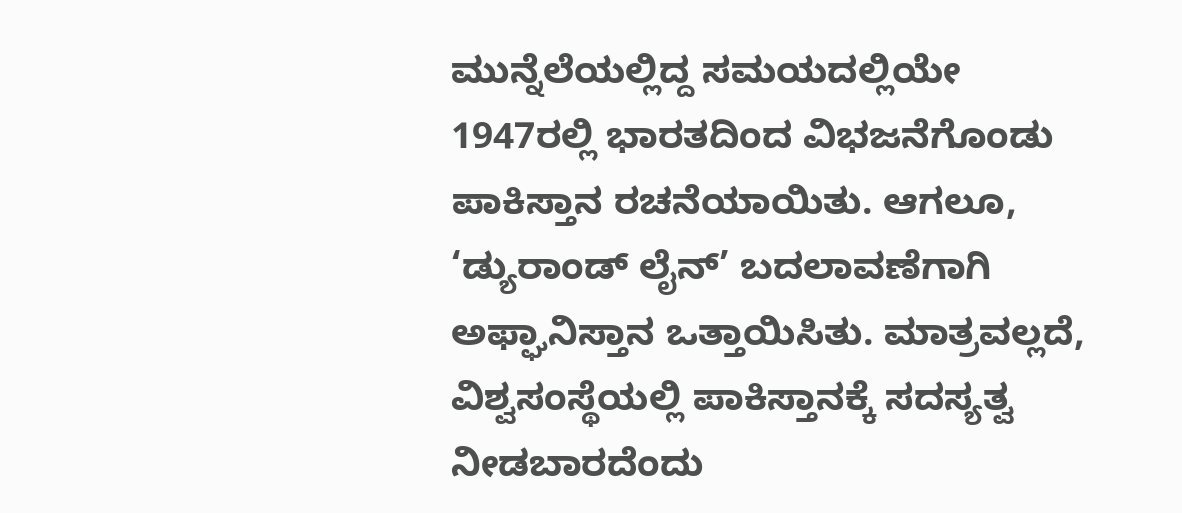ಮುನ್ನೆಲೆಯಲ್ಲಿದ್ದ ಸಮಯದಲ್ಲಿಯೇ 1947ರಲ್ಲಿ ಭಾರತದಿಂದ ವಿಭಜನೆಗೊಂಡು ಪಾಕಿಸ್ತಾನ ರಚನೆಯಾಯಿತು. ಆಗಲೂ, ‘ಡ್ಯುರಾಂಡ್ ಲೈನ್‌’ ಬದಲಾವಣೆಗಾಗಿ ಅಫ್ಘಾನಿಸ್ತಾನ ಒತ್ತಾಯಿಸಿತು. ಮಾತ್ರವಲ್ಲದೆ, ವಿಶ್ವಸಂಸ್ಥೆಯಲ್ಲಿ ಪಾಕಿಸ್ತಾನಕ್ಕೆ ಸದಸ್ಯತ್ವ ನೀಡಬಾರದೆಂದು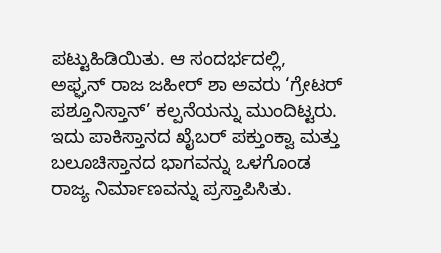ಪಟ್ಟುಹಿಡಿಯಿತು. ಆ ಸಂದರ್ಭದಲ್ಲಿ, ಅಫ್ಘನ್ ರಾಜ ಜಹೀರ್ ಶಾ ಅವರು ‘ಗ್ರೇಟರ್ ಪಶ್ತೂನಿಸ್ತಾನ್’ ಕಲ್ಪನೆಯನ್ನು ಮುಂದಿಟ್ಟರು. ಇದು ಪಾಕಿಸ್ತಾನದ ಖೈಬರ್ ಪಕ್ತುಂಕ್ವಾ ಮತ್ತು ಬಲೂಚಿಸ್ತಾನದ ಭಾಗವನ್ನು ಒಳಗೊಂಡ ರಾಜ್ಯ ನಿರ್ಮಾಣವನ್ನು ಪ್ರಸ್ತಾಪಿಸಿತು.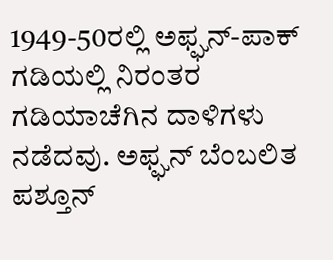1949-50ರಲ್ಲಿ ಅಫ್ಘನ್-ಪಾಕ್ ಗಡಿಯಲ್ಲಿ ನಿರಂತರ ಗಡಿಯಾಚೆಗಿನ ದಾಳಿಗಳು ನಡೆದವು. ಅಫ್ಘನ್ ಬೆಂಬಲಿತ ಪಶ್ತೂನ್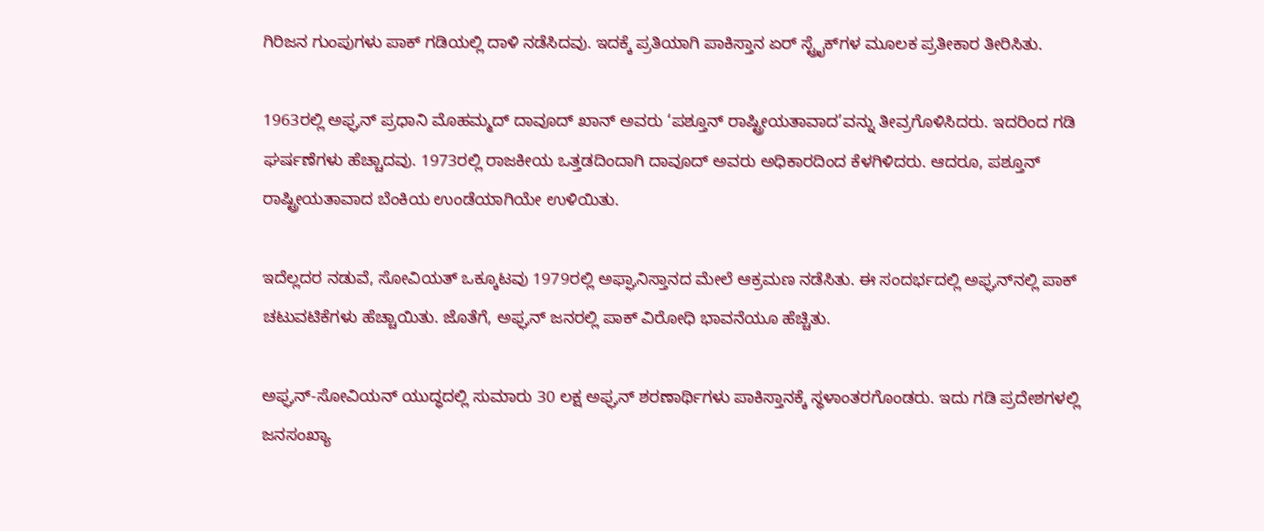ಗಿರಿಜನ ಗುಂಪುಗಳು ಪಾಕ್ ಗಡಿಯಲ್ಲಿ ದಾಳಿ ನಡೆಸಿದವು. ಇದಕ್ಕೆ ಪ್ರತಿಯಾಗಿ ಪಾಕಿಸ್ತಾನ ಏರ್ ಸ್ಟ್ರೈಕ್‌ಗಳ ಮೂಲಕ ಪ್ರತೀಕಾರ ತೀರಿಸಿತು.

1963ರಲ್ಲಿ ಅಫ್ಘನ್ ಪ್ರಧಾನಿ ಮೊಹಮ್ಮದ್ ದಾವೂದ್ ಖಾನ್ ಅವರು ‘ಪಶ್ತೂನ್ ರಾಷ್ಟ್ರೀಯತಾವಾದ’ವನ್ನು ತೀವ್ರಗೊಳಿಸಿದರು. ಇದರಿಂದ ಗಡಿ ಘರ್ಷಣೆಗಳು ಹೆಚ್ಚಾದವು. 1973ರಲ್ಲಿ ರಾಜಕೀಯ ಒತ್ತಡದಿಂದಾಗಿ ದಾವೂದ್ ಅವರು ಅಧಿಕಾರದಿಂದ ಕೆಳಗಿಳಿದರು. ಆದರೂ, ಪಶ್ತೂನ್ ರಾಷ್ಟ್ರೀಯತಾವಾದ ಬೆಂಕಿಯ ಉಂಡೆಯಾಗಿಯೇ ಉಳಿಯಿತು.

ಇದೆಲ್ಲದರ ನಡುವೆ, ಸೋವಿಯತ್ ಒಕ್ಕೂಟವು 1979ರಲ್ಲಿ ಅಫ್ಘಾನಿಸ್ತಾನದ ಮೇಲೆ ಆಕ್ರಮಣ ನಡೆಸಿತು. ಈ ಸಂದರ್ಭದಲ್ಲಿ ಅಫ್ಘನ್‌ನಲ್ಲಿ ಪಾಕ್‌ ಚಟುವಟಿಕೆಗಳು ಹೆಚ್ಚಾಯಿತು. ಜೊತೆಗೆ, ಅಫ್ಘನ್ ಜನರಲ್ಲಿ ಪಾಕ್ ವಿರೋಧಿ ಭಾವನೆಯೂ ಹೆಚ್ಚಿತು.

ಅಫ್ಘನ್‌-ಸೋವಿಯನ್ ಯುದ್ಧದಲ್ಲಿ ಸುಮಾರು 30 ಲಕ್ಷ ಅಫ್ಘನ್‌ ಶರಣಾರ್ಥಿಗಳು ಪಾಕಿಸ್ತಾನಕ್ಕೆ ಸ್ಥಳಾಂತರಗೊಂಡರು. ಇದು ಗಡಿ ಪ್ರದೇಶಗಳಲ್ಲಿ ಜನಸಂಖ್ಯಾ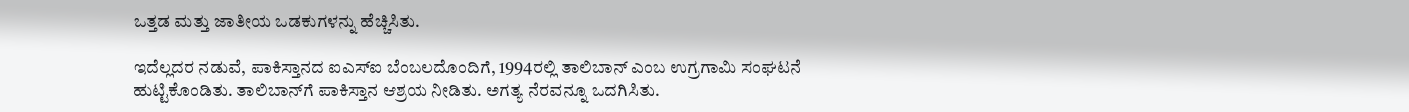ಒತ್ತಡ ಮತ್ತು ಜಾತೀಯ ಒಡಕುಗಳನ್ನು ಹೆಚ್ಚಿಸಿತು.

ಇದೆಲ್ಲದರ ನಡುವೆ, ಪಾಕಿಸ್ತಾನದ ಐಎಸ್‌ಐ ಬೆಂಬಲದೊಂದಿಗೆ, 1994ರಲ್ಲಿ ತಾಲಿಬಾನ್ ಎಂಬ ಉಗ್ರಗಾಮಿ ಸಂಘಟನೆ ಹುಟ್ಟಿಕೊಂಡಿತು. ತಾಲಿಬಾನ್‌ಗೆ ಪಾಕಿಸ್ತಾನ ಆಶ್ರಯ ನೀಡಿತು. ಅಗತ್ಯ ನೆರವನ್ನೂ ಒದಗಿಸಿತು.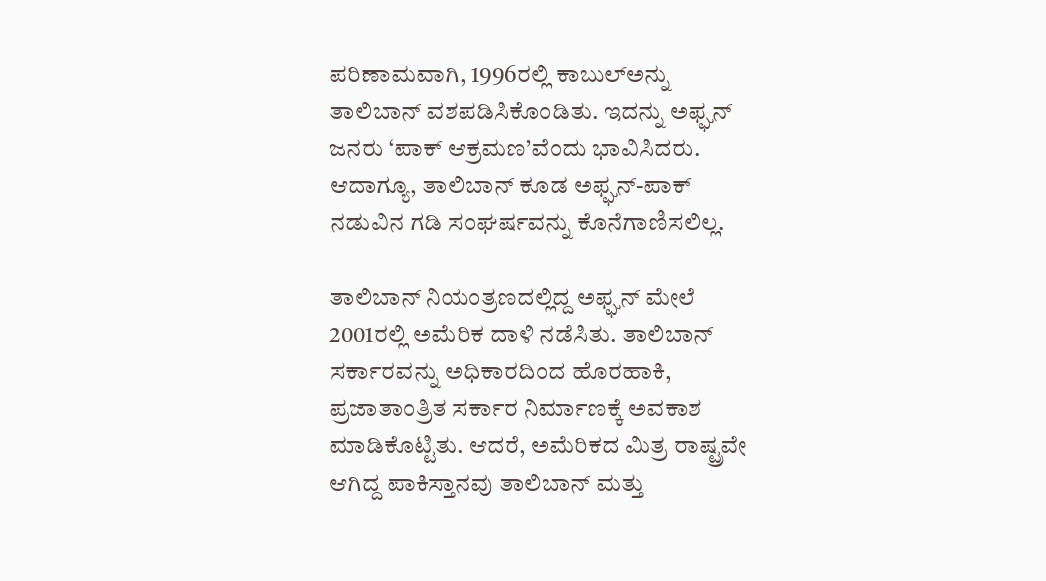ಪರಿಣಾಮವಾಗಿ, 1996ರಲ್ಲಿ ಕಾಬುಲ್‌ಅನ್ನು ತಾಲಿಬಾನ್ ವಶಪಡಿಸಿಕೊಂಡಿತು. ಇದನ್ನು ಅಫ್ಘನ್‌ ಜನರು ‘ಪಾಕ್ ಆಕ್ರಮಣ’ವೆಂದು ಭಾವಿಸಿದರು. ಆದಾಗ್ಯೂ, ತಾಲಿಬಾನ್ ಕೂಡ ಅಫ್ಘನ್-ಪಾಕ್ ನಡುವಿನ ಗಡಿ ಸಂಘರ್ಷವನ್ನು ಕೊನೆಗಾಣಿಸಲಿಲ್ಲ.

ತಾಲಿಬಾನ್ ನಿಯಂತ್ರಣದಲ್ಲಿದ್ದ ಅಫ್ಘನ್‌ ಮೇಲೆ 2001ರಲ್ಲಿ ಅಮೆರಿಕ ದಾಳಿ ನಡೆಸಿತು. ತಾಲಿಬಾನ್ ಸರ್ಕಾರವನ್ನು ಅಧಿಕಾರದಿಂದ ಹೊರಹಾಕಿ, ಪ್ರಜಾತಾಂತ್ರಿತ ಸರ್ಕಾರ ನಿರ್ಮಾಣಕ್ಕೆ ಅವಕಾಶ ಮಾಡಿಕೊಟ್ಟಿತು. ಆದರೆ, ಅಮೆರಿಕದ ಮಿತ್ರ ರಾಷ್ಟ್ರವೇ ಆಗಿದ್ದ ಪಾಕಿಸ್ತಾನವು ತಾಲಿಬಾನ್ ಮತ್ತು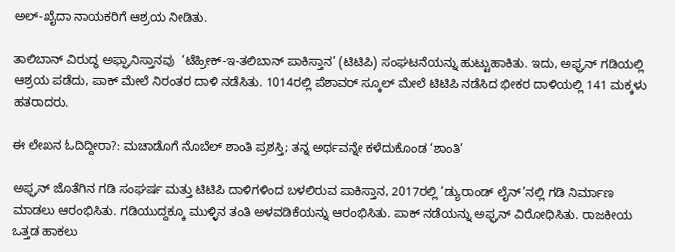ಅಲ್‌-ಖೈದಾ ನಾಯಕರಿಗೆ ಆಶ್ರಯ ನೀಡಿತು.

ತಾಲಿಬಾನ್‌ ವಿರುದ್ಧ ಅಫ್ಘಾನಿಸ್ತಾನವು  ‘ಟೆಹ್ರೀಕ್-ಇ-ತಲಿಬಾನ್ ಪಾಕಿಸ್ತಾನ’ (ಟಿಟಿಪಿ) ಸಂಘಟನೆಯನ್ನು ಹುಟ್ಟುಹಾಕಿತು. ಇದು, ಅಫ್ಘನ್ ಗಡಿಯಲ್ಲಿ ಆಶ್ರಯ ಪಡೆದು, ಪಾಕ್‌ ಮೇಲೆ ನಿರಂತರ ದಾಳಿ ನಡೆಸಿತು. 1014ರಲ್ಲಿ ಪೆಶಾವರ್ ಸ್ಕೂಲ್ ಮೇಲೆ ಟಿಟಿಪಿ ನಡೆಸಿದ ಭೀಕರ ದಾಳಿಯಲ್ಲಿ 141 ಮಕ್ಕಳು ಹತರಾದರು.

ಈ ಲೇಖನ ಓದಿದ್ದೀರಾ?: ಮಚಾಡೊಗೆ ನೊಬೆಲ್ ಶಾಂತಿ ಪ್ರಶಸ್ತಿ; ತನ್ನ ಅರ್ಥವನ್ನೇ ಕಳೆದುಕೊಂಡ ‘ಶಾಂತಿ’

ಅಫ್ಘನ್ ಜೊತೆಗಿನ ಗಡಿ ಸಂಘರ್ಷ ಮತ್ತು ಟಿಟಿಪಿ ದಾಳಿಗಳಿಂದ ಬಳಲಿರುವ ಪಾಕಿಸ್ತಾನ, 2017ರಲ್ಲಿ ‘ಡ್ಯುರಾಂಡ್ ಲೈನ್’ನಲ್ಲಿ ಗಡಿ ನಿರ್ಮಾಣ ಮಾಡಲು ಆರಂಭಿಸಿತು. ಗಡಿಯುದ್ದಕ್ಕೂ ಮುಳ್ಳಿನ ತಂತಿ ಅಳವಡಿಕೆಯನ್ನು ಆರಂಭಿಸಿತು. ಪಾಕ್ ನಡೆಯನ್ನು ಅಫ್ಘನ್ ವಿರೋಧಿಸಿತು. ರಾಜಕೀಯ ಒತ್ತಡ ಹಾಕಲು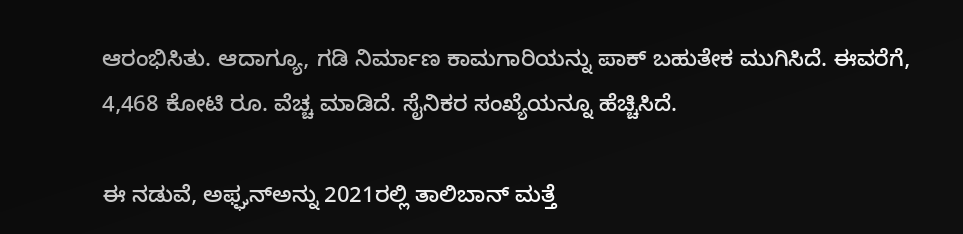ಆರಂಭಿಸಿತು. ಆದಾಗ್ಯೂ, ಗಡಿ ನಿರ್ಮಾಣ ಕಾಮಗಾರಿಯನ್ನು ಪಾಕ್ ಬಹುತೇಕ ಮುಗಿಸಿದೆ. ಈವರೆಗೆ, 4,468 ಕೋಟಿ ರೂ. ವೆಚ್ಚ ಮಾಡಿದೆ. ಸೈನಿಕರ ಸಂಖ್ಯೆಯನ್ನೂ ಹೆಚ್ಚಿಸಿದೆ.

ಈ ನಡುವೆ, ಅಫ್ಘನ್‌ಅನ್ನು 2021ರಲ್ಲಿ ತಾಲಿಬಾನ್ ಮತ್ತೆ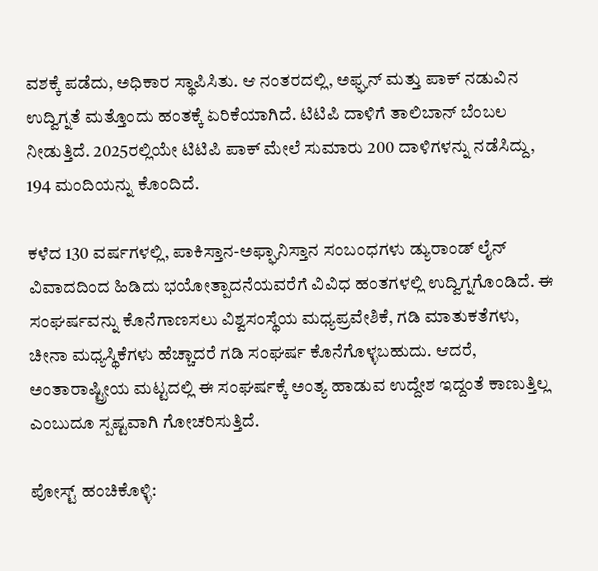ವಶಕ್ಕೆ ಪಡೆದು, ಅಧಿಕಾರ ಸ್ಥಾಪಿಸಿತು. ಆ ನಂತರದಲ್ಲಿ, ಅಫ್ಘನ್ ಮತ್ತು ಪಾಕ್ ನಡುವಿನ ಉದ್ವಿಗ್ನತೆ ಮತ್ತೊಂದು ಹಂತಕ್ಕೆ ಏರಿಕೆಯಾಗಿದೆ. ಟಿಟಿಪಿ ದಾಳಿಗೆ ತಾಲಿಬಾನ್ ಬೆಂಬಲ ನೀಡುತ್ತಿದೆ. 2025ರಲ್ಲಿಯೇ ಟಿಟಿಪಿ ಪಾಕ್‌ ಮೇಲೆ ಸುಮಾರು 200 ದಾಳಿಗಳನ್ನು ನಡೆಸಿದ್ದು, 194 ಮಂದಿಯನ್ನು ಕೊಂದಿದೆ.

ಕಳೆದ 130 ವರ್ಷಗಳಲ್ಲಿ, ಪಾಕಿಸ್ತಾನ-ಅಫ್ಘಾನಿಸ್ತಾನ ಸಂಬಂಧಗಳು ಡ್ಯುರಾಂಡ್ ಲೈನ್‌ ವಿವಾದದಿಂದ ಹಿಡಿದು ಭಯೋತ್ಪಾದನೆಯವರೆಗೆ ವಿವಿಧ ಹಂತಗಳಲ್ಲಿ ಉದ್ವಿಗ್ನಗೊಂಡಿದೆ. ಈ ಸಂಘರ್ಷವನ್ನು ಕೊನೆಗಾಣಸಲು ವಿಶ್ವಸಂಸ್ಥೆಯ ಮಧ್ಯಪ್ರವೇಶಿಕೆ, ಗಡಿ ಮಾತುಕತೆಗಳು, ಚೀನಾ ಮಧ್ಯಸ್ಥಿಕೆಗಳು ಹೆಚ್ಚಾದರೆ ಗಡಿ ಸಂಘರ್ಷ ಕೊನೆಗೊಳ್ಳಬಹುದು. ಆದರೆ, ಅಂತಾರಾಷ್ಟ್ರೀಯ ಮಟ್ಟದಲ್ಲಿ ಈ ಸಂಘರ್ಷಕ್ಕೆ ಅಂತ್ಯ ಹಾಡುವ ಉದ್ದೇಶ ಇದ್ದಂತೆ ಕಾಣುತ್ತಿಲ್ಲ ಎಂಬುದೂ ಸ್ಪಷ್ಟವಾಗಿ ಗೋಚರಿಸುತ್ತಿದೆ.

ಪೋಸ್ಟ್ ಹಂಚಿಕೊಳ್ಳಿ: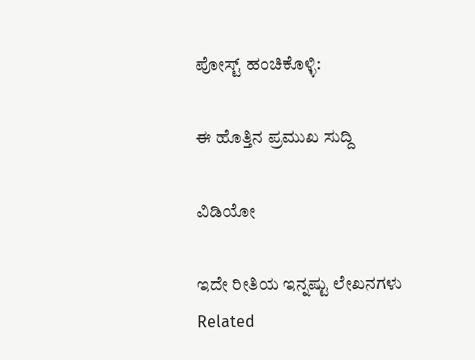ಪೋಸ್ಟ್ ಹಂಚಿಕೊಳ್ಳಿ:

ಈ ಹೊತ್ತಿನ ಪ್ರಮುಖ ಸುದ್ದಿ

ವಿಡಿಯೋ

ಇದೇ ರೀತಿಯ ಇನ್ನಷ್ಟು ಲೇಖನಗಳು
Related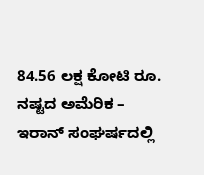84.56 ಲಕ್ಷ ಕೋಟಿ ರೂ. ನಷ್ಟದ ಅಮೆರಿಕ – ಇರಾನ್ ಸಂಘರ್ಷದಲ್ಲಿ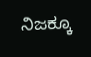ನಿಜಕ್ಕೂ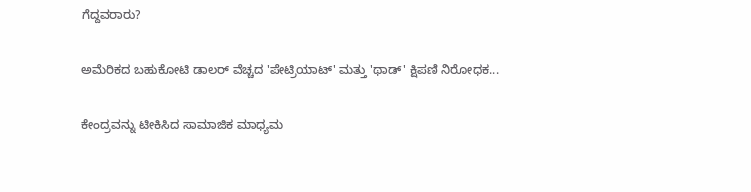ಗೆದ್ದವರಾರು?

ಅಮೆರಿಕದ ಬಹುಕೋಟಿ ಡಾಲರ್ ವೆಚ್ಚದ 'ಪೇಟ್ರಿಯಾಟ್' ಮತ್ತು 'ಥಾಡ್' ಕ್ಷಿಪಣಿ ನಿರೋಧಕ...

ಕೇಂದ್ರವನ್ನು ಟೀಕಿಸಿದ ಸಾಮಾಜಿಕ ಮಾಧ್ಯಮ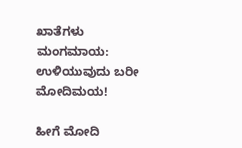ಖಾತೆಗಳು ಮಂಗಮಾಯ: ಉಳಿಯುವುದು ಬರೀ ಮೋದಿಮಯ!

ಹೀಗೆ ಮೋದಿ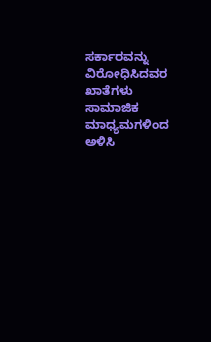ಸರ್ಕಾರವನ್ನು ವಿರೋಧಿಸಿದವರ ಖಾತೆಗಳು ಸಾಮಾಜಿಕ ಮಾಧ್ಯಮಗಳಿಂದ ಅಳಿಸಿ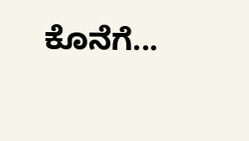ಕೊನೆಗೆ...